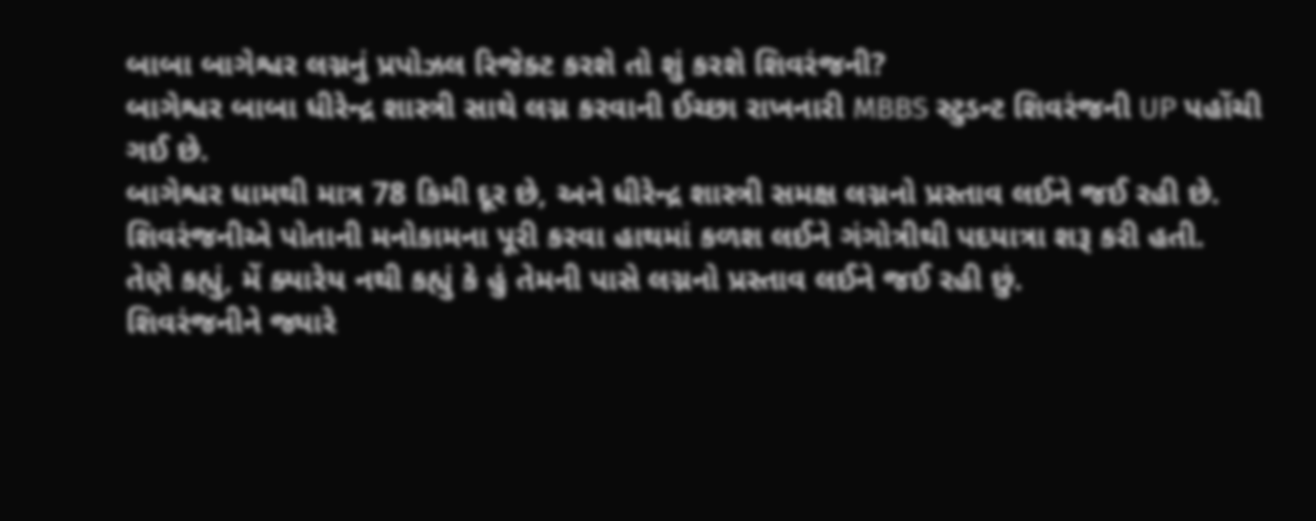બાબા બાગેશ્વર લગ્નનું પ્રપોઝલ રિજેક્ટ કરશે તો શું કરશે શિવરંજની?
બાગેશ્વર બાબા ધીરેન્દ્ર શાસ્ત્રી સાથે લગ્ન કરવાની ઈચ્છા રાખનારી MBBS સ્ટુડન્ટ શિવરંજની UP પહોંચી ગઈ છે.
બાગેશ્વર ધામથી માત્ર 78 કિમી દૂર છે, અને ધીરેન્દ્ર શાસ્ત્રી સમક્ષ લગ્નનો પ્રસ્તાવ લઈને જઈ રહી છે.
શિવરંજનીએ પોતાની મનોકામના પૂરી કરવા હાથમાં કળશ લઈને ગંગોત્રીથી પદયાત્રા શરૂ કરી હતી.
તેણે કહ્યું, મેં ક્યારેય નથી કહ્યું કે હું તેમની પાસે લગ્નનો પ્રસ્તાવ લઈને જઈ રહી છું.
શિવરંજનીને જ્યારે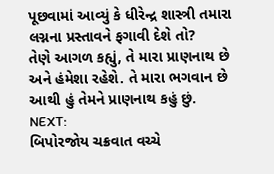પૂછવામાં આવ્યું કે ધીરેન્દ્ર શાસ્ત્રી તમારા લગ્નના પ્રસ્તાવને ફગાવી દેશે તો?
તેણે આગળ કહ્યું, તે મારા પ્રાણનાથ છે અને હંમેશા રહેશે. તે મારા ભગવાન છે આથી હું તેમને પ્રાણનાથ કહું છું.
NEXT:
બિપોરજોય ચક્રવાત વચ્ચે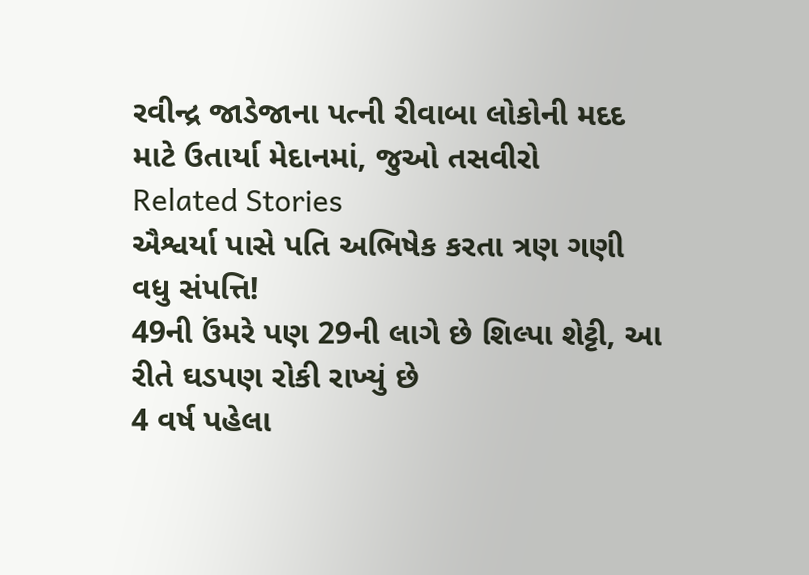રવીન્દ્ર જાડેજાના પત્ની રીવાબા લોકોની મદદ માટે ઉતાર્યા મેદાનમાં, જુઓ તસવીરો
Related Stories
ઐશ્વર્યા પાસે પતિ અભિષેક કરતા ત્રણ ગણી વધુ સંપત્તિ!
49ની ઉંમરે પણ 29ની લાગે છે શિલ્પા શેટ્ટી, આ રીતે ઘડપણ રોકી રાખ્યું છે
4 વર્ષ પહેલા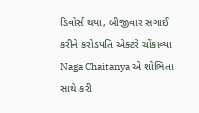ડિવોર્સ થયા, બીજીવાર સગાઈ કરીને કરોડપતિ એક્ટરે ચોંકાવ્યા
Naga Chaitanya એ શોભિતા સાથે કરી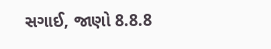સગાઈ, જાણો 8.8.8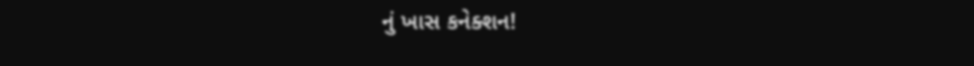નું ખાસ કનેક્શન!